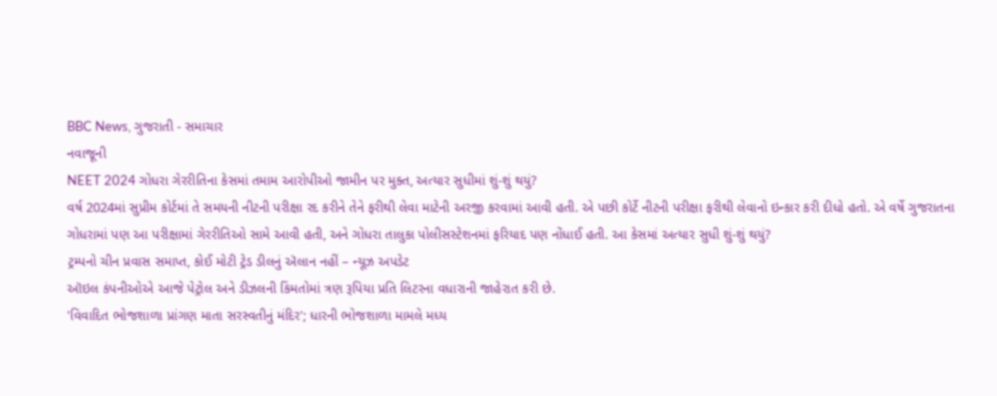BBC News, ગુજરાતી - સમાચાર
નવાજૂની
NEET 2024 ગોધરા ગેરરીતિના કેસમાં તમામ આરોપીઓ જામીન પર મુક્ત, અત્યાર સુધીમાં શું-શું થયું?
વર્ષ 2024માં સુપ્રીમ કોર્ટમાં તે સમયની નીટની પરીક્ષા રદ કરીને તેને ફરીથી લેવા માટેની અરજી કરવામાં આવી હતી. એ પછી કોર્ટે નીટની પરીક્ષા ફરીથી લેવાનો ઇન્કાર કરી દીધો હતો. એ વર્ષે ગુજરાતના ગોધરામાં પણ આ પરીક્ષામાં ગેરરીતિઓ સામે આવી હતી, અને ગોધરા તાલુકા પોલીસસ્ટેશનમાં ફરિયાદ પણ નોંધાઈ હતી. આ કેસમાં અત્યાર સુધી શું-શું થયું?
ટ્રમ્પનો ચીન પ્રવાસ સમાપ્ત, કોઈ મોટી ટ્રેડ ડીલનું ઍલાન નહીં – ન્યૂઝ અપડેટ
ઑઇલ કંપનીઓએ આજે પેટ્રોલ અને ડીઝલની કિંમતોમાં ત્રણ રૂપિયા પ્રતિ લિટરના વધારાની જાહેરાત કરી છે.
'વિવાદિત ભોજશાળા પ્રાંગણ માતા સરસ્વતીનું મંદિર'; ધારની ભોજશાળા મામલે મધ્ય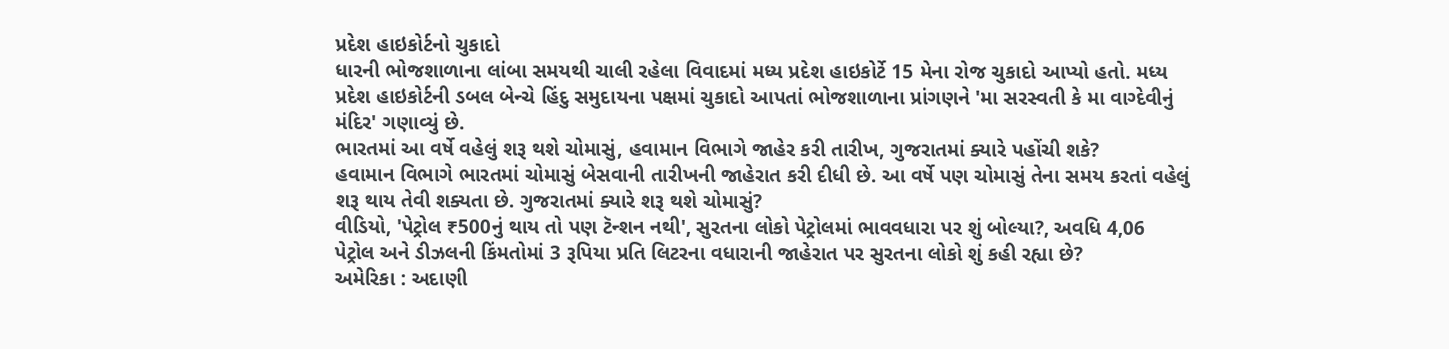પ્રદેશ હાઇકોર્ટનો ચુકાદો
ધારની ભોજશાળાના લાંબા સમયથી ચાલી રહેલા વિવાદમાં મધ્ય પ્રદેશ હાઇકોર્ટે 15 મેના રોજ ચુકાદો આપ્યો હતો. મધ્ય પ્રદેશ હાઇકોર્ટની ડબલ બેન્ચે હિંદુ સમુદાયના પક્ષમાં ચુકાદો આપતાં ભોજશાળાના પ્રાંગણને 'મા સરસ્વતી કે મા વાગ્દેવીનું મંદિર' ગણાવ્યું છે.
ભારતમાં આ વર્ષે વહેલું શરૂ થશે ચોમાસું, હવામાન વિભાગે જાહેર કરી તારીખ, ગુજરાતમાં ક્યારે પહોંચી શકે?
હવામાન વિભાગે ભારતમાં ચોમાસું બેસવાની તારીખની જાહેરાત કરી દીધી છે. આ વર્ષે પણ ચોમાસું તેના સમય કરતાં વહેલું શરૂ થાય તેવી શક્યતા છે. ગુજરાતમાં ક્યારે શરૂ થશે ચોમાસું?
વીડિયો, 'પેટ્રોલ ₹500નું થાય તો પણ ટૅન્શન નથી', સુરતના લોકો પેટ્રોલમાં ભાવવધારા પર શું બોલ્યા?, અવધિ 4,06
પેટ્રોલ અને ડીઝલની કિંમતોમાં 3 રૂપિયા પ્રતિ લિટરના વધારાની જાહેરાત પર સુરતના લોકો શું કહી રહ્યા છે?
અમેરિકા : અદાણી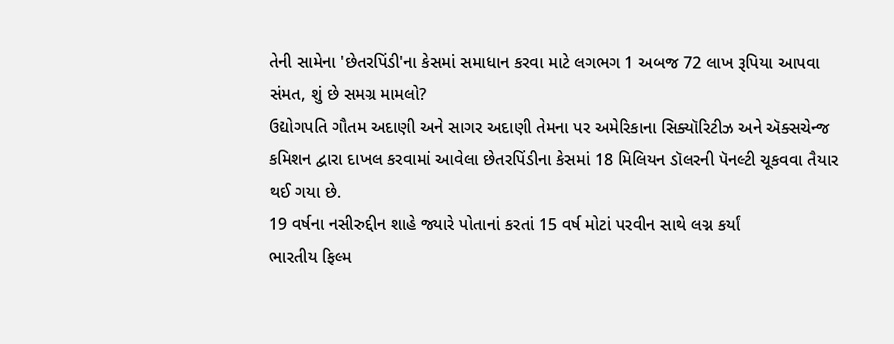તેની સામેના 'છેતરપિંડી'ના કેસમાં સમાધાન કરવા માટે લગભગ 1 અબજ 72 લાખ રૂપિયા આપવા સંમત, શું છે સમગ્ર મામલો?
ઉદ્યોગપતિ ગૌતમ અદાણી અને સાગર અદાણી તેમના પર અમેરિકાના સિક્યૉરિટીઝ અને ઍક્સચેન્જ કમિશન દ્વારા દાખલ કરવામાં આવેલા છેતરપિંડીના કેસમાં 18 મિલિયન ડૉલરની પૅનલ્ટી ચૂકવવા તૈયાર થઈ ગયા છે.
19 વર્ષના નસીરુદ્દીન શાહે જ્યારે પોતાનાં કરતાં 15 વર્ષ મોટાં પરવીન સાથે લગ્ન કર્યાં
ભારતીય ફિલ્મ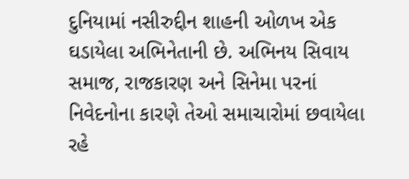દુનિયામાં નસીરુદ્દીન શાહની ઓળખ એક ઘડાયેલા અભિનેતાની છે. અભિનય સિવાય સમાજ, રાજકારણ અને સિનેમા પરનાં નિવેદનોના કારણે તેઓ સમાચારોમાં છવાયેલા રહે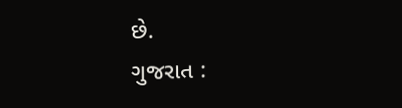છે.
ગુજરાત :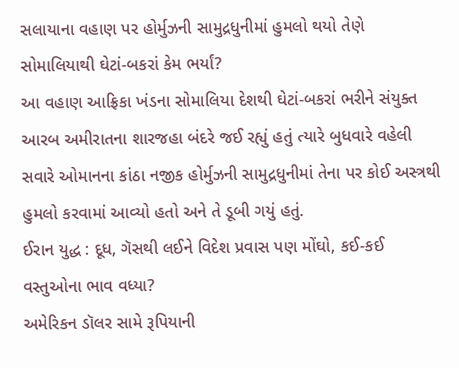સલાયાના વહાણ પર હોર્મુઝની સામુદ્રધુનીમાં હુમલો થયો તેણે સોમાલિયાથી ઘેટાં-બકરાં કેમ ભર્યાં?
આ વહાણ આફ્રિકા ખંડના સોમાલિયા દેશથી ઘેટાં-બકરાં ભરીને સંયુક્ત આરબ અમીરાતના શારજહા બંદરે જઈ રહ્યું હતું ત્યારે બુધવારે વહેલી સવારે ઓમાનના કાંઠા નજીક હોર્મુઝની સામુદ્રધુનીમાં તેના પર કોઈ અસ્ત્રથી હુમલો કરવામાં આવ્યો હતો અને તે ડૂબી ગયું હતું.
ઈરાન યુદ્ધ : દૂધ, ગૅસથી લઈને વિદેશ પ્રવાસ પણ મોંઘો, કઈ-કઈ વસ્તુઓના ભાવ વધ્યા?
અમેરિકન ડૉલર સામે રૂપિયાની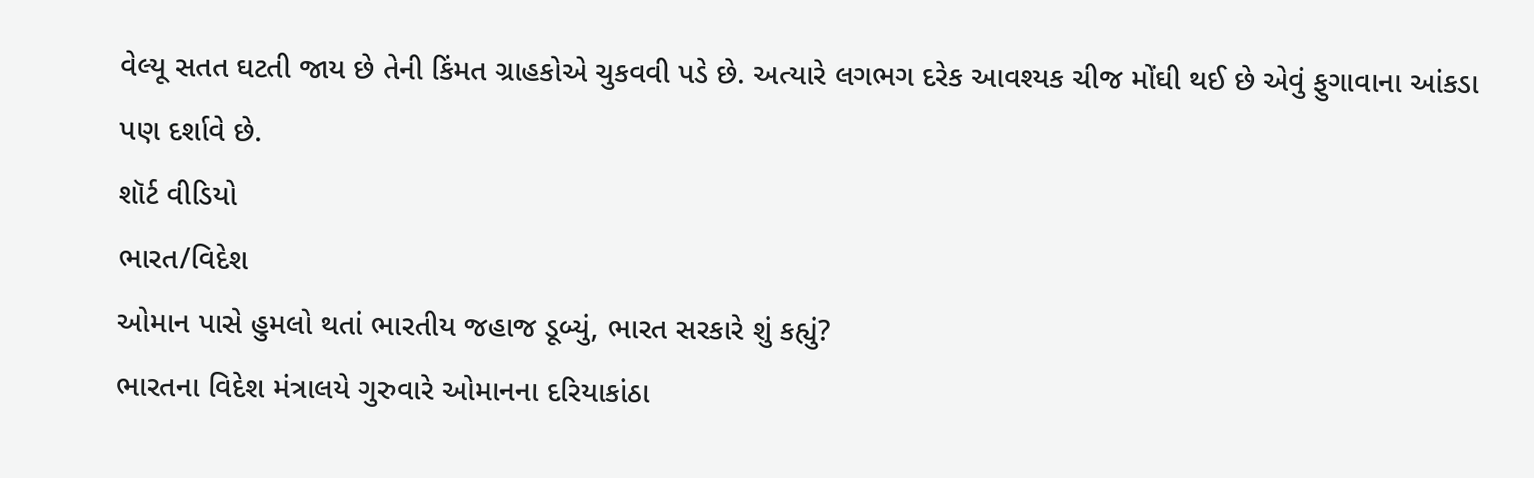વેલ્યૂ સતત ઘટતી જાય છે તેની કિંમત ગ્રાહકોએ ચુકવવી પડે છે. અત્યારે લગભગ દરેક આવશ્યક ચીજ મોંઘી થઈ છે એવું ફુગાવાના આંકડા પણ દર્શાવે છે.
શૉર્ટ વીડિયો
ભારત/વિદેશ
ઓમાન પાસે હુમલો થતાં ભારતીય જહાજ ડૂબ્યું, ભારત સરકારે શું કહ્યું?
ભારતના વિદેશ મંત્રાલયે ગુરુવારે ઓમાનના દરિયાકાંઠા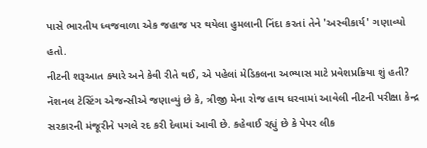પાસે ભારતીય ધ્વજવાળા એક જહાજ પર થયેલા હુમલાની નિંદા કરતાં તેને 'અસ્વીકાર્ય' ગણાવ્યો હતો.
નીટની શરૂઆત ક્યારે અને કેવી રીતે થઈ, એ પહેલાં મેડિકલના અભ્યાસ માટે પ્રવેશપ્રક્રિયા શું હતી?
નૅશનલ ટેસ્ટિંગ એજન્સીએ જણાવ્યું છે કે, ત્રીજી મેના રોજ હાથ ધરવામાં આવેલી નીટની પરીક્ષા કેન્દ્ર સરકારની મંજૂરીને પગલે રદ કરી દેવામાં આવી છે. કહેવાઈ રહ્યું છે કે પેપર લીક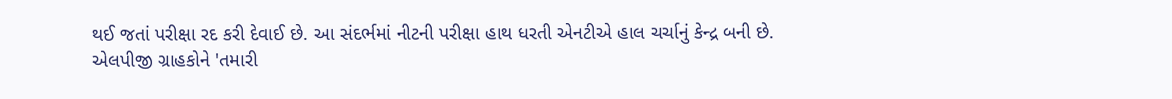થઈ જતાં પરીક્ષા રદ કરી દેવાઈ છે. આ સંદર્ભમાં નીટની પરીક્ષા હાથ ધરતી એનટીએ હાલ ચર્ચાનું કેન્દ્ર બની છે.
એલપીજી ગ્રાહકોને 'તમારી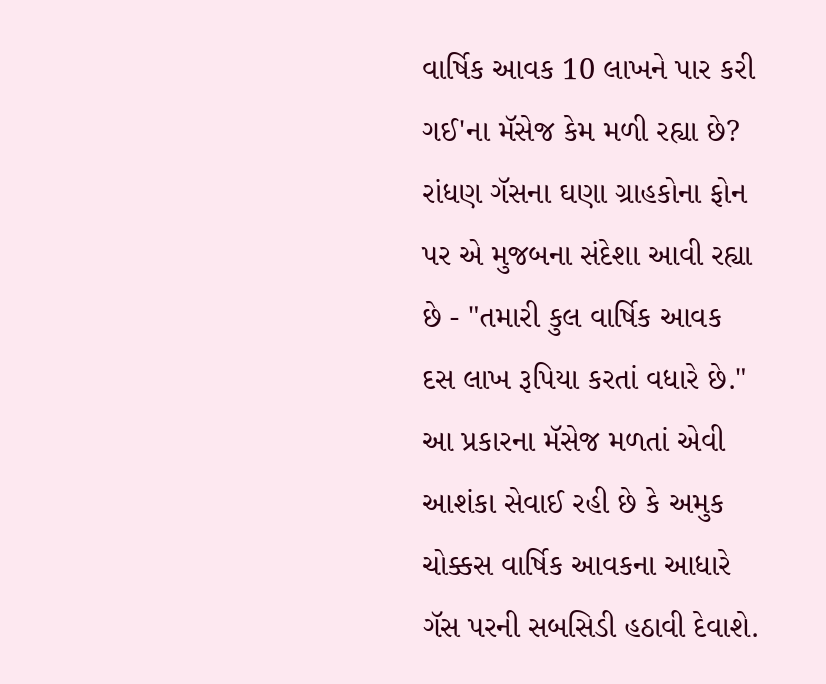વાર્ષિક આવક 10 લાખને પાર કરી ગઈ'ના મૅસેજ કેમ મળી રહ્યા છે?
રાંધણ ગૅસના ઘણા ગ્રાહકોના ફોન પર એ મુજબના સંદેશા આવી રહ્યા છે - "તમારી કુલ વાર્ષિક આવક દસ લાખ રૂપિયા કરતાં વધારે છે." આ પ્રકારના મૅસેજ મળતાં એવી આશંકા સેવાઈ રહી છે કે અમુક ચોક્કસ વાર્ષિક આવકના આધારે ગૅસ પરની સબસિડી હઠાવી દેવાશે.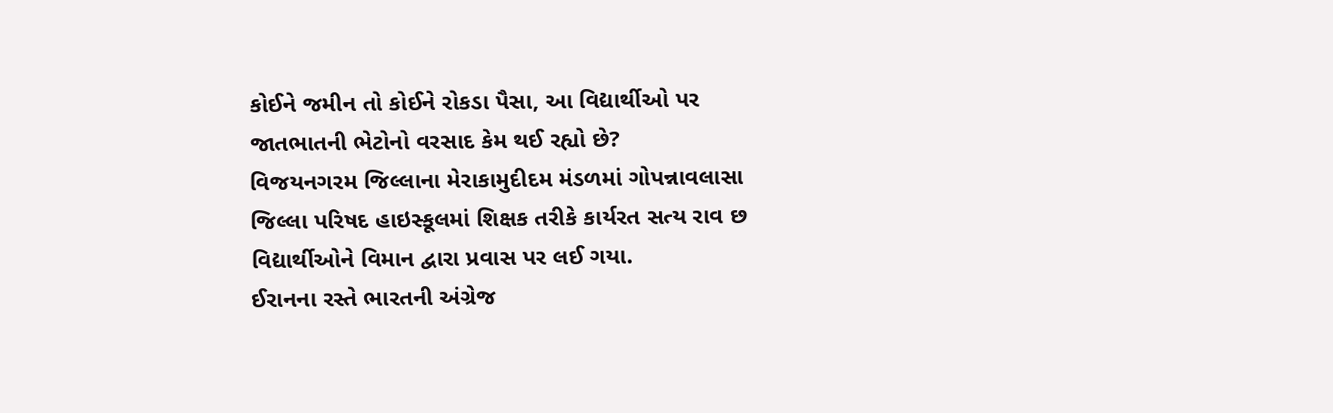કોઈને જમીન તો કોઈને રોકડા પૈસા, આ વિદ્યાર્થીઓ પર જાતભાતની ભેટોનો વરસાદ કેમ થઈ રહ્યો છે?
વિજયનગરમ જિલ્લાના મેરાકામુદીદમ મંડળમાં ગોપન્નાવલાસા જિલ્લા પરિષદ હાઇસ્કૂલમાં શિક્ષક તરીકે કાર્યરત સત્ય રાવ છ વિદ્યાર્થીઓને વિમાન દ્વારા પ્રવાસ પર લઈ ગયા.
ઈરાનના રસ્તે ભારતની અંગ્રેજ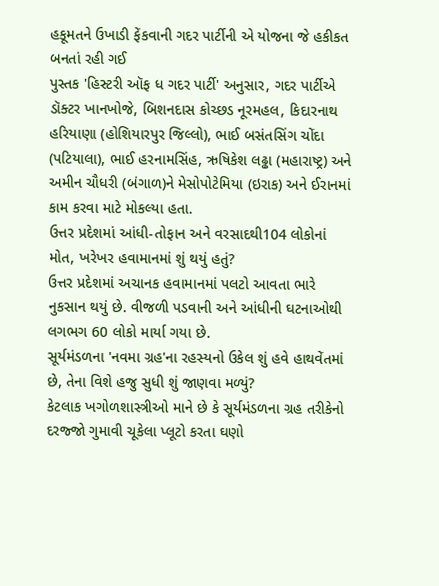હકૂમતને ઉખાડી ફેંકવાની ગદર પાર્ટીની એ યોજના જે હકીકત બનતાં રહી ગઈ
પુસ્તક 'હિસ્ટરી ઑફ ધ ગદર પાર્ટી' અનુસાર, ગદર પાર્ટીએ ડૉક્ટર ખાનખોજે, બિશનદાસ કોચ્છડ નૂરમહલ, કિદારનાથ હરિયાણા (હોશિયારપુર જિલ્લો), ભાઈ બસંતસિંગ ચોંદા (પટિયાલા), ભાઈ હરનામસિંહ, ઋષિકેશ લઢ્ઢા (મહારાષ્ટ્ર) અને અમીન ચૌધરી (બંગાળ)ને મેસોપોટેમિયા (ઇરાક) અને ઈરાનમાં કામ કરવા માટે મોકલ્યા હતા.
ઉત્તર પ્રદેશમાં આંધી-તોફાન અને વરસાદથી104 લોકોનાં મોત, ખરેખર હવામાનમાં શું થયું હતું?
ઉત્તર પ્રદેશમાં અચાનક હવામાનમાં પલટો આવતા ભારે નુકસાન થયું છે. વીજળી પડવાની અને આંધીની ઘટનાઓથી લગભગ 60 લોકો માર્યા ગયા છે.
સૂર્યમંડળના 'નવમા ગ્રહ'ના રહસ્યનો ઉકેલ શું હવે હાથવેંતમાં છે, તેના વિશે હજુ સુધી શું જાણવા મળ્યું?
કેટલાક ખગોળશાસ્ત્રીઓ માને છે કે સૂર્યમંડળના ગ્રહ તરીકેનો દરજ્જો ગુમાવી ચૂકેલા પ્લૂટો કરતા ઘણો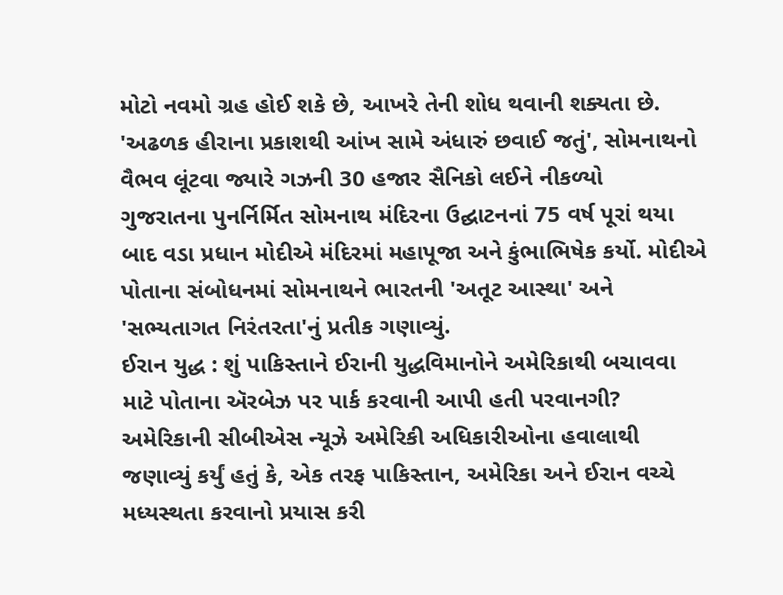મોટો નવમો ગ્રહ હોઈ શકે છે, આખરે તેની શોધ થવાની શક્યતા છે.
'અઢળક હીરાના પ્રકાશથી આંખ સામે અંધારું છવાઈ જતું', સોમનાથનો વૈભવ લૂંટવા જ્યારે ગઝની 30 હજાર સૈનિકો લઈને નીકળ્યો
ગુજરાતના પુનર્નિર્મિત સોમનાથ મંદિરના ઉદ્ઘાટનનાં 75 વર્ષ પૂરાં થયા બાદ વડા પ્રધાન મોદીએ મંદિરમાં મહાપૂજા અને કુંભાભિષેક કર્યો. મોદીએ પોતાના સંબોધનમાં સોમનાથને ભારતની 'અતૂટ આસ્થા' અને 'સભ્યતાગત નિરંતરતા'નું પ્રતીક ગણાવ્યું.
ઈરાન યુદ્ધ : શું પાકિસ્તાને ઈરાની યુદ્ધવિમાનોને અમેરિકાથી બચાવવા માટે પોતાના ઍરબેઝ પર પાર્ક કરવાની આપી હતી પરવાનગી?
અમેરિકાની સીબીએસ ન્યૂઝે અમેરિકી અધિકારીઓના હવાલાથી જણાવ્યું કર્યું હતું કે, એક તરફ પાકિસ્તાન, અમેરિકા અને ઈરાન વચ્ચે મધ્યસ્થતા કરવાનો પ્રયાસ કરી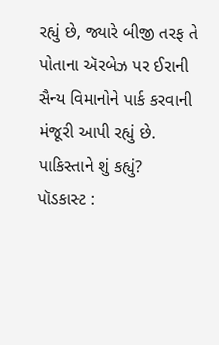રહ્યું છે, જ્યારે બીજી તરફ તે પોતાના ઍરબેઝ પર ઈરાની સૈન્ય વિમાનોને પાર્ક કરવાની મંજૂરી આપી રહ્યું છે. પાકિસ્તાને શું કહ્યું?
પૉડકાસ્ટ :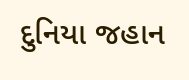દુનિયા જહાન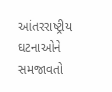આંતરરાષ્ટ્રીય ઘટનાઓને સમજાવતો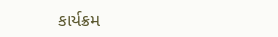કાર્યક્રમ